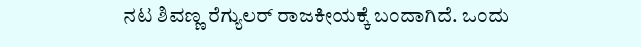ನಟ ಶಿವಣ್ಣ ರೆಗ್ಯುಲರ್ ರಾಜಕೀಯಕ್ಕೆ ಬಂದಾಗಿದೆ. ಒಂದು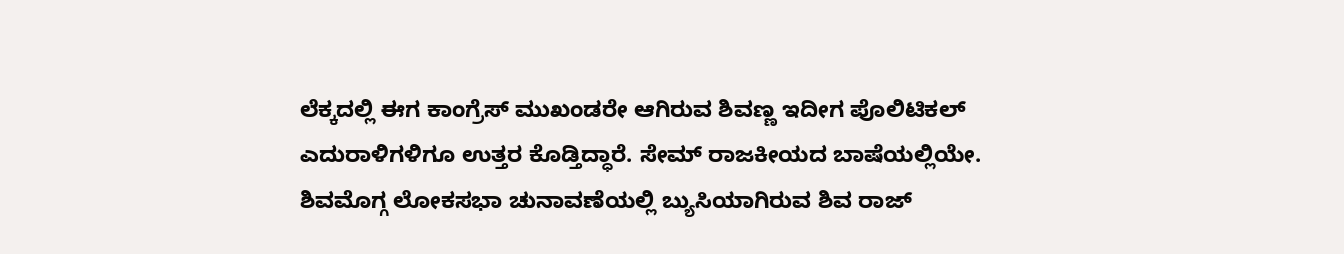ಲೆಕ್ಕದಲ್ಲಿ ಈಗ ಕಾಂಗ್ರೆಸ್ ಮುಖಂಡರೇ ಆಗಿರುವ ಶಿವಣ್ಣ ಇದೀಗ ಪೊಲಿಟಿಕಲ್ ಎದುರಾಳಿಗಳಿಗೂ ಉತ್ತರ ಕೊಡ್ತಿದ್ಧಾರೆ. ಸೇಮ್ ರಾಜಕೀಯದ ಬಾಷೆಯಲ್ಲಿಯೇ.
ಶಿವಮೊಗ್ಗ ಲೋಕಸಭಾ ಚುನಾವಣೆಯಲ್ಲಿ ಬ್ಯುಸಿಯಾಗಿರುವ ಶಿವ ರಾಜ್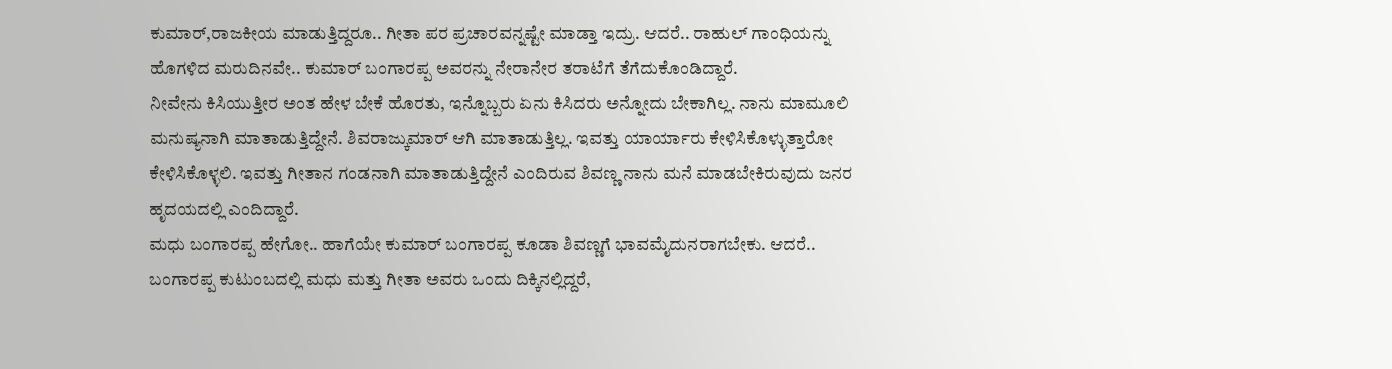ಕುಮಾರ್,ರಾಜಕೀಯ ಮಾಡುತ್ತಿದ್ದರೂ.. ಗೀತಾ ಪರ ಪ್ರಚಾರವನ್ನಷ್ಟೇ ಮಾಡ್ತಾ ಇದ್ರು. ಆದರೆ.. ರಾಹುಲ್ ಗಾಂಧಿಯನ್ನು ಹೊಗಳಿದ ಮರುದಿನವೇ.. ಕುಮಾರ್ ಬಂಗಾರಪ್ಪ ಅವರನ್ನು ನೇರಾನೇರ ತರಾಟೆಗೆ ತೆಗೆದುಕೊಂಡಿದ್ದಾರೆ.
ನೀವೇನು ಕಿಸಿಯುತ್ತೀರ ಅಂತ ಹೇಳ ಬೇಕೆ ಹೊರತು, ಇನ್ನೊಬ್ಬರು ಏನು ಕಿಸಿದರು ಅನ್ನೋದು ಬೇಕಾಗಿಲ್ಲ. ನಾನು ಮಾಮೂಲಿ ಮನುಷ್ಯನಾಗಿ ಮಾತಾಡುತ್ತಿದ್ದೇನೆ. ಶಿವರಾಜ್ಕುಮಾರ್ ಆಗಿ ಮಾತಾಡುತ್ತಿಲ್ಲ. ಇವತ್ತು ಯಾರ್ಯಾರು ಕೇಳಿಸಿಕೊಳ್ಳುತ್ತಾರೋ ಕೇಳಿಸಿಕೊಳ್ಳಲಿ. ಇವತ್ತು ಗೀತಾನ ಗಂಡನಾಗಿ ಮಾತಾಡುತ್ತಿದ್ದೇನೆ ಎಂದಿರುವ ಶಿವಣ್ಣ ನಾನು ಮನೆ ಮಾಡಬೇಕಿರುವುದು ಜನರ ಹೃದಯದಲ್ಲಿ ಎಂದಿದ್ದಾರೆ.
ಮಧು ಬಂಗಾರಪ್ಪ ಹೇಗೋ.. ಹಾಗೆಯೇ ಕುಮಾರ್ ಬಂಗಾರಪ್ಪ ಕೂಡಾ ಶಿವಣ್ಣಗೆ ಭಾವಮೈದುನರಾಗಬೇಕು. ಆದರೆ.. ಬಂಗಾರಪ್ಪ ಕುಟುಂಬದಲ್ಲಿ ಮಧು ಮತ್ತು ಗೀತಾ ಅವರು ಒಂದು ದಿಕ್ಕಿನಲ್ಲಿದ್ದರೆ,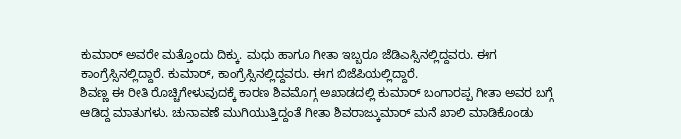ಕುಮಾರ್ ಅವರೇ ಮತ್ತೊಂದು ದಿಕ್ಕು. ಮಧು ಹಾಗೂ ಗೀತಾ ಇಬ್ಬರೂ ಜೆಡಿಎಸ್ಸಿನಲ್ಲಿದ್ದವರು. ಈಗ ಕಾಂಗ್ರೆಸ್ಸಿನಲ್ಲಿದ್ದಾರೆ. ಕುಮಾರ್, ಕಾಂಗ್ರೆಸ್ಸಿನಲ್ಲಿದ್ದವರು. ಈಗ ಬಿಜೆಪಿಯಲ್ಲಿದ್ದಾರೆ.
ಶಿವಣ್ಣ ಈ ರೀತಿ ರೊಚ್ಚಿಗೇಳುವುದಕ್ಕೆ ಕಾರಣ ಶಿವಮೊಗ್ಗ ಅಖಾಡದಲ್ಲಿ ಕುಮಾರ್ ಬಂಗಾರಪ್ಪ ಗೀತಾ ಅವರ ಬಗ್ಗೆ ಆಡಿದ್ದ ಮಾತುಗಳು. ಚುನಾವಣೆ ಮುಗಿಯುತ್ತಿದ್ದಂತೆ ಗೀತಾ ಶಿವರಾಜ್ಕುಮಾರ್ ಮನೆ ಖಾಲಿ ಮಾಡಿಕೊಂಡು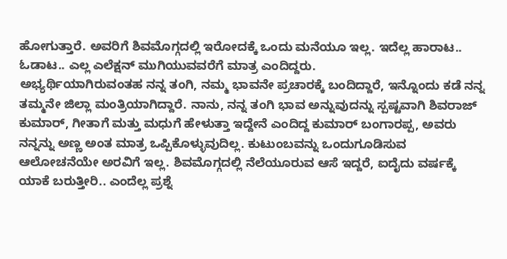ಹೋಗುತ್ತಾರೆ. ಅವರಿಗೆ ಶಿವಮೊಗ್ಗದಲ್ಲಿ ಇರೋದಕ್ಕೆ ಒಂದು ಮನೆಯೂ ಇಲ್ಲ. ಇದೆಲ್ಲ ಹಾರಾಟ.. ಓಡಾಟ.. ಎಲ್ಲ ಎಲೆಕ್ಷನ್ ಮುಗಿಯುವವರೆಗೆ ಮಾತ್ರ ಎಂದಿದ್ದರು.
ಅಭ್ಯರ್ಥಿಯಾಗಿರುವಂತಹ ನನ್ನ ತಂಗಿ, ನಮ್ಮ ಭಾವನೇ ಪ್ರಚಾರಕ್ಕೆ ಬಂದಿದ್ದಾರೆ, ಇನ್ನೊಂದು ಕಡೆ ನನ್ನ ತಮ್ಮನೇ ಜಿಲ್ಲಾ ಮಂತ್ರಿಯಾಗಿದ್ದಾರೆ. ನಾನು, ನನ್ನ ತಂಗಿ ಭಾವ ಅನ್ನುವುದನ್ನು ಸ್ಪಷ್ಟವಾಗಿ ಶಿವರಾಜ್ ಕುಮಾರ್, ಗೀತಾಗೆ ಮತ್ತು ಮಧುಗೆ ಹೇಳುತ್ತಾ ಇದ್ದೇನೆ ಎಂದಿದ್ದ ಕುಮಾರ್ ಬಂಗಾರಪ್ಪ, ಅವರು ನನ್ನನ್ನು ಅಣ್ಣ ಅಂತ ಮಾತ್ರ ಒಪ್ಪಿಕೊಳ್ಳುವುದಿಲ್ಲ. ಕುಟುಂಬವನ್ನು ಒಂದುಗೂಡಿಸುವ ಆಲೋಚನೆಯೇ ಅರವಿಗೆ ಇಲ್ಲ. ಶಿವಮೊಗ್ಗದಲ್ಲಿ ನೆಲೆಯೂರುವ ಆಸೆ ಇದ್ದರೆ, ಐದೈದು ವರ್ಷಕ್ಕೆ ಯಾಕೆ ಬರುತ್ತೀರಿ.. ಎಂದೆಲ್ಲ ಪ್ರಶ್ನೆ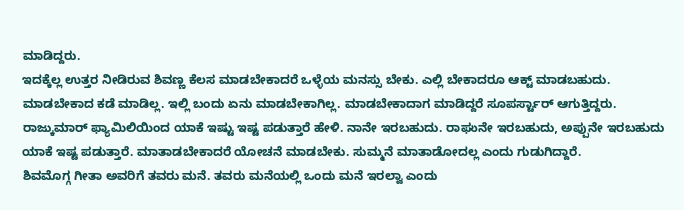ಮಾಡಿದ್ದರು.
ಇದಕ್ಕೆಲ್ಲ ಉತ್ತರ ನೀಡಿರುವ ಶಿವಣ್ಣ ಕೆಲಸ ಮಾಡಬೇಕಾದರೆ ಒಳ್ಳೆಯ ಮನಸ್ಸು ಬೇಕು. ಎಲ್ಲಿ ಬೇಕಾದರೂ ಆಕ್ಟ್ ಮಾಡಬಹುದು. ಮಾಡಬೇಕಾದ ಕಡೆ ಮಾಡಿಲ್ಲ. ಇಲ್ಲಿ ಬಂದು ಏನು ಮಾಡಬೇಕಾಗಿಲ್ಲ. ಮಾಡಬೇಕಾದಾಗ ಮಾಡಿದ್ದರೆ ಸೂಪರ್ಸ್ಟಾರ್ ಆಗುತ್ತಿದ್ದರು. ರಾಜ್ಕುಮಾರ್ ಫ್ಯಾಮಿಲಿಯಿಂದ ಯಾಕೆ ಇಷ್ಟು ಇಷ್ಟ ಪಡುತ್ತಾರೆ ಹೇಳಿ. ನಾನೇ ಇರಬಹುದು. ರಾಘುನೇ ಇರಬಹುದು, ಅಪ್ಪುನೇ ಇರಬಹುದು ಯಾಕೆ ಇಷ್ಟ ಪಡುತ್ತಾರೆ. ಮಾತಾಡಬೇಕಾದರೆ ಯೋಚನೆ ಮಾಡಬೇಕು. ಸುಮ್ಮನೆ ಮಾತಾಡೋದಲ್ಲ ಎಂದು ಗುಡುಗಿದ್ದಾರೆ.
ಶಿವಮೊಗ್ಗ ಗೀತಾ ಅವರಿಗೆ ತವರು ಮನೆ. ತವರು ಮನೆಯಲ್ಲಿ ಒಂದು ಮನೆ ಇರಲ್ವಾ ಎಂದು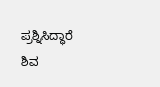ಪ್ರಶ್ನಿಸಿದ್ಧಾರೆ ಶಿವ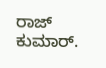ರಾಜ್ ಕುಮಾರ್.